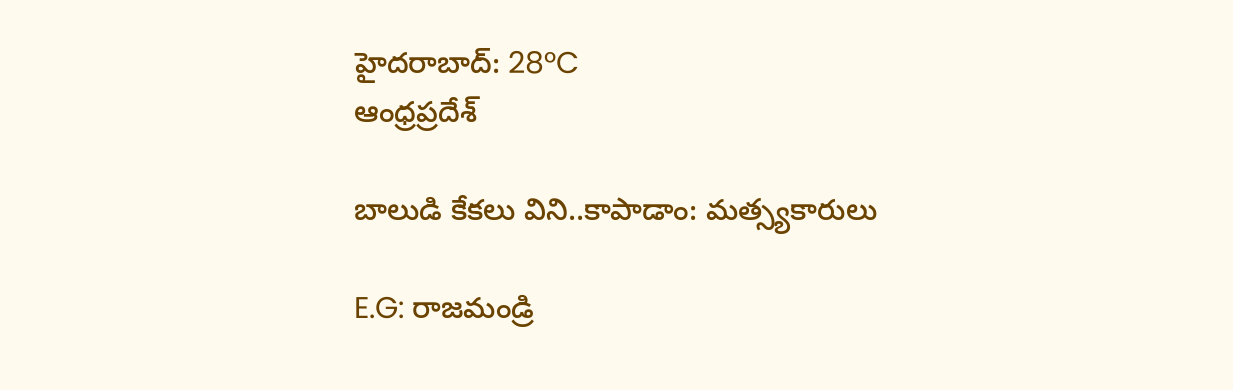హైదరాబాద్: 28°C
ఆంధ్రప్రదేశ్

బాలుడి కేకలు విని..కాపాడాం: మత్స్యకారులు

E.G: రాజమండ్రి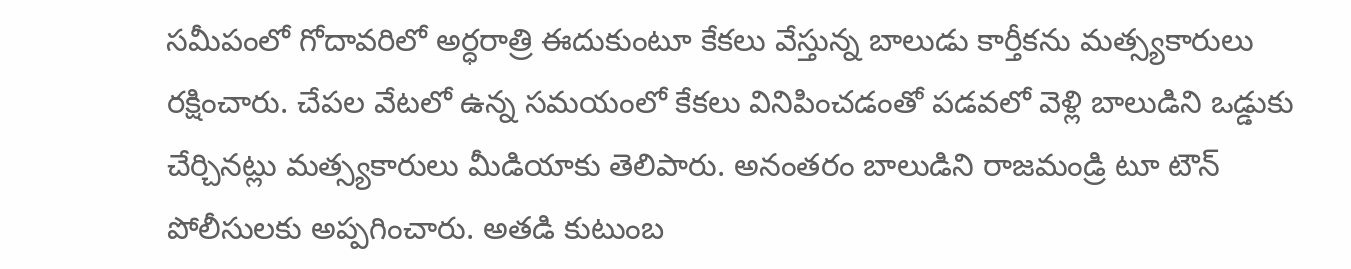సమీపంలో గోదావరిలో అర్ధరాత్రి ఈదుకుంటూ కేకలు వేస్తున్న బాలుడు కార్తీకను మత్స్యకారులు రక్షించారు. చేపల వేటలో ఉన్న సమయంలో కేకలు వినిపించడంతో పడవలో వెళ్లి బాలుడిని ఒడ్డుకు చేర్చినట్లు మత్స్యకారులు మీడియాకు తెలిపారు. అనంతరం బాలుడిని రాజమండ్రి టూ టౌన్ పోలీసులకు అప్పగించారు. అతడి కుటుంబ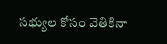సభ్యుల కోసం వెతికినా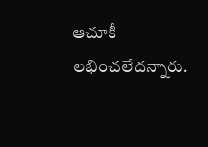ఆచూకీ లభించలేదన్నారు.